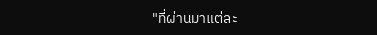"ที่ผ่านมาแต่ละ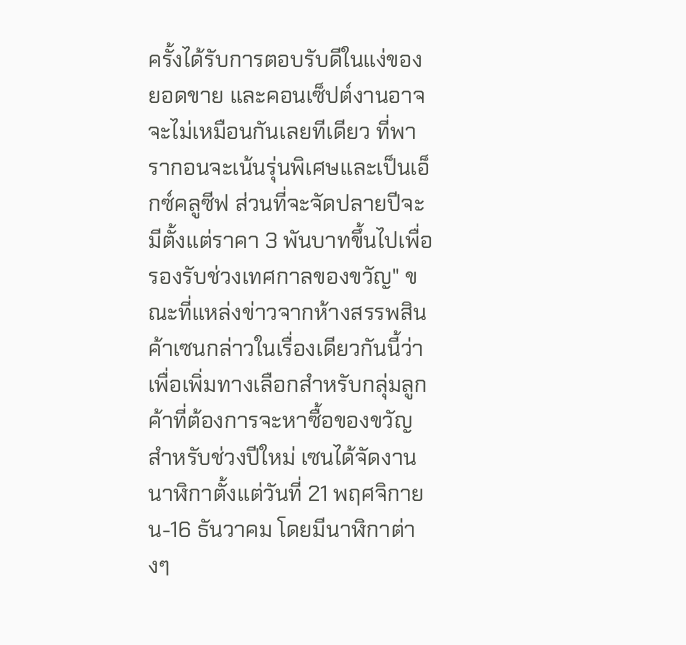ครั้งได้รับการตอบรับดีในแง่ของยอดขาย และคอนเซ็ปต์งานอาจจะไม่เหมือนกันเลยทีเดียว ที่พารากอนจะเน้นรุ่นพิเศษและเป็นเอ็กซ์คลูซีฟ ส่วนที่จะจัดปลายปีจะมีตั้งแต่ราคา 3 พันบาทขึ้นไปเพื่อรองรับช่วงเทศกาลของขวัญ" ขณะที่แหล่งข่าวจากห้างสรรพสินค้าเซนกล่าวในเรื่องเดียวกันนี้ว่า เพื่อเพิ่มทางเลือกสำหรับกลุ่มลูกค้าที่ต้องการจะหาซื้อของขวัญสำหรับช่วงปีใหม่ เซนได้จัดงานนาฬิกาตั้งแต่วันที่ 21 พฤศจิกายน-16 ธันวาคม โดยมีนาฬิกาต่างๆ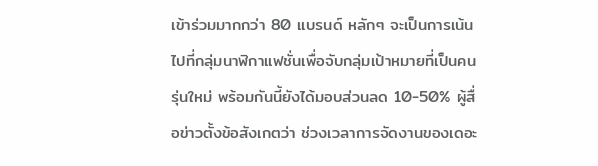เข้าร่วมมากกว่า 80 แบรนด์ หลักๆ จะเป็นการเน้นไปที่กลุ่มนาฬิกาแฟชั่นเพื่อจับกลุ่มเป้าหมายที่เป็นคนรุ่นใหม่ พร้อมกันนี้ยังได้มอบส่วนลด 10-50% ผู้สื่อข่าวตั้งข้อสังเกตว่า ช่วงเวลาการจัดงานของเดอะ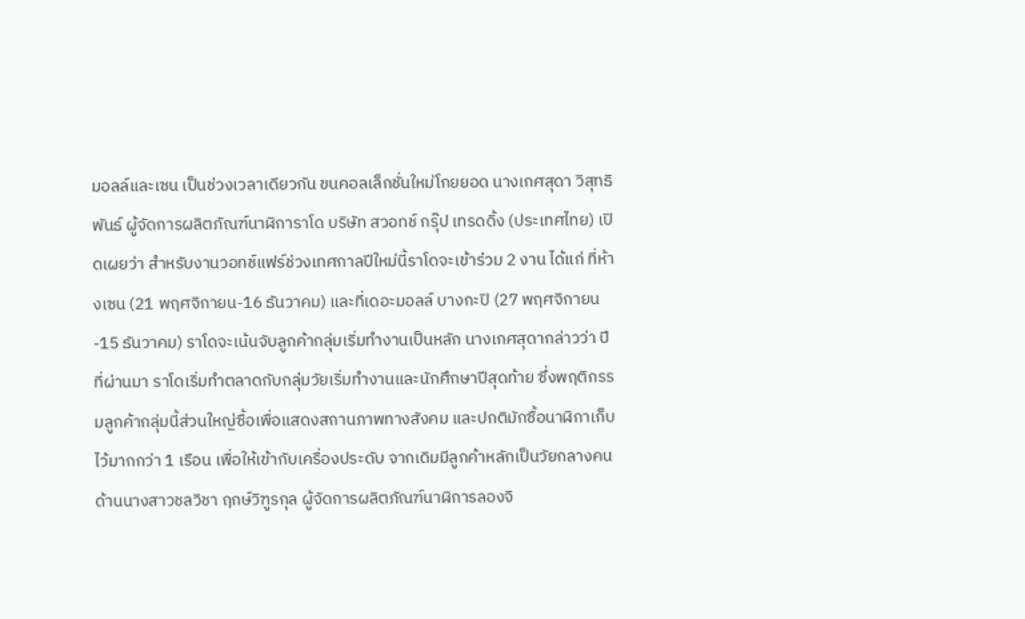มอลล์และเซน เป็นช่วงเวลาเดียวกัน ขนคอลเล็กชั่นใหม่โกยยอด นางเกศสุดา วิสุทธิพันธ์ ผู้จัดการผลิตภัณฑ์นาฬิการาโด บริษัท สวอทช์ กรุ๊ป เทรดดิ้ง (ประเทศไทย) เปิดเผยว่า สำหรับงานวอทช์แฟร์ช่วงเทศกาลปีใหม่นี้ราโดจะเข้าร่วม 2 งาน ได้แก่ ที่ห้างเซน (21 พฤศจิกายน-16 ธันวาคม) และที่เดอะมอลล์ บางกะปิ (27 พฤศจิกายน-15 ธันวาคม) ราโดจะเน้นจับลูกค้ากลุ่มเริ่มทำงานเป็นหลัก นางเกศสุดากล่าวว่า ปีที่ผ่านมา ราโดเริ่มทำตลาดกับกลุ่มวัยเริ่มทำงานและนักศึกษาปีสุดท้าย ซึ่งพฤติกรรมลูกค้ากลุ่มนี้ส่วนใหญ่ซื้อเพื่อแสดงสถานภาพทางสังคม และปกติมักซื้อนาฬิกาเก็บไว้มากกว่า 1 เรือน เพื่อให้เข้ากับเครื่องประดับ จากเดิมมีลูกค้าหลักเป็นวัยกลางคน ด้านนางสาวชลวิชา ฤกษ์วิฑูรกุล ผู้จัดการผลิตภัณฑ์นาฬิการลองจิ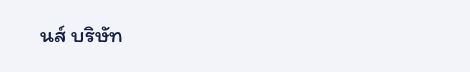นส์ บริษัท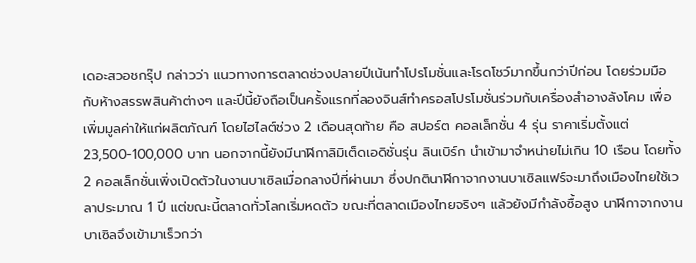เดอะสวอชกรุ๊ป กล่าวว่า แนวทางการตลาดช่วงปลายปีเน้นทำโปรโมชั่นและโรดโชว์มากขึ้นกว่าปีก่อน โดยร่วมมือกับห้างสรรพสินค้าต่างๆ และปีนี้ยังถือเป็นครั้งแรกที่ลองจินส์ทำครอสโปรโมชั่นร่วมกับเครื่องสำอางลังโคม เพื่อเพิ่มมูลค่าให้แก่ผลิตภัณฑ์ โดยไฮไลต์ช่วง 2 เดือนสุดท้าย คือ สปอร์ต คอลเล็กชั่น 4 รุ่น ราคาเริ่มตั้งแต่ 23,500-100,000 บาท นอกจากนี้ยังมีนาฬิกาลิมิเต็ดเอดิชั่นรุ่น ลินเบิร์ก นำเข้ามาจำหน่ายไม่เกิน 10 เรือน โดยทั้ง 2 คอลเล็กชั่นเพิ่งเปิดตัวในงานบาเซิลเมื่อกลางปีที่ผ่านมา ซึ่งปกตินาฬิกาจากงานบาเซิลแฟร์จะมาถึงเมืองไทยใช้เวลาประมาณ 1 ปี แต่ขณะนี้ตลาดทั่วโลกเริ่มหดตัว ขณะที่ตลาดเมืองไทยจริงๆ แล้วยังมีกำลังซื้อสูง นาฬิกาจากงานบาเซิลจึงเข้ามาเร็วกว่า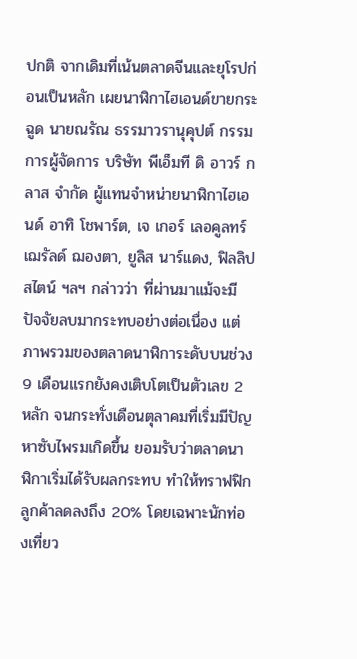ปกติ จากเดิมที่เน้นตลาดจีนและยุโรปก่อนเป็นหลัก เผยนาฬิกาไฮเอนด์ขายกระฉูด นายณรัณ ธรรมาวรานุคุปต์ กรรมการผู้จัดการ บริษัท พีเอ็มที ดิ อาวร์ กลาส จำกัด ผู้แทนจำหน่ายนาฬิกาไฮเอนด์ อาทิ โชพาร์ต, เจ เกอร์ เลอคูลทร์ เฌรัลด์ ฌองตา, ยูลิส นาร์แดง, ฟิลลิป สไตน์ ฯลฯ กล่าวว่า ที่ผ่านมาแม้จะมีปัจจัยลบมากระทบอย่างต่อเนื่อง แต่ภาพรวมของตลาดนาฬิการะดับบนช่วง 9 เดือนแรกยังคงเติบโตเป็นตัวเลข 2 หลัก จนกระทั่งเดือนตุลาคมที่เริ่มมีปัญหาซับไพรมเกิดขึ้น ยอมรับว่าตลาดนาฬิกาเริ่มได้รับผลกระทบ ทำให้ทราฟฟิกลูกค้าลดลงถึง 20% โดยเฉพาะนักท่องเที่ยว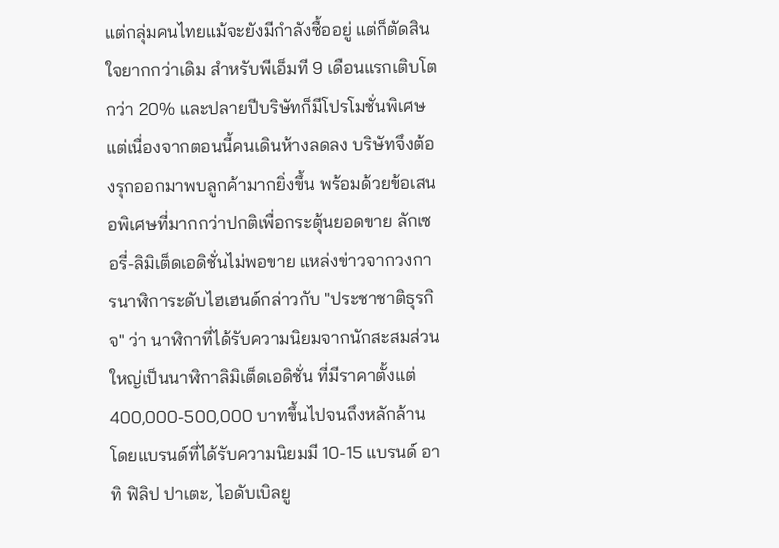แต่กลุ่มคนไทยแม้จะยังมีกำลังซื้ออยู่ แต่ก็ตัดสินใจยากกว่าเดิม สำหรับพีเอ็มที 9 เดือนแรกเติบโตกว่า 20% และปลายปีบริษัทก็มีโปรโมชั่นพิเศษ แต่เนื่องจากตอนนี้คนเดินห้างลดลง บริษัทจึงต้องรุกออกมาพบลูกค้ามากยิ่งขึ้น พร้อมด้วยข้อเสนอพิเศษที่มากกว่าปกติเพื่อกระตุ้นยอดขาย ลักเซอรี่-ลิมิเต็ดเอดิชั่นไม่พอขาย แหล่งข่าวจากวงการนาฬิการะดับไฮเฮนด์กล่าวกับ "ประชาชาติธุรกิจ" ว่า นาฬิกาที่ได้รับความนิยมจากนักสะสมส่วนใหญ่เป็นนาฬิกาลิมิเต็ดเอดิชั่น ที่มีราคาตั้งแต่ 400,000-500,000 บาทขึ้นไปจนถึงหลักล้าน โดยแบรนด์ที่ได้รับความนิยมมี 10-15 แบรนด์ อาทิ ฟิลิป ปาเตะ, ไอดับเบิลยู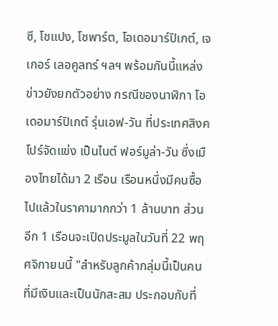ซี, โชแปง, โชพาร์ต, โอเดอมาร์ปิเกต์, เจเกอร์ เลอคูลทร์ ฯลฯ พร้อมกันนี้แหล่งข่าวยังยกตัวอย่าง กรณีของนาฬิกา โอเดอมาร์ปิเกต์ รุ่นเอฟ-วัน ที่ประเทศสิงคโปร์จัดแข่ง เป็นไนต์ ฟอร์มูล่า-วัน ซึ่งเมืองไทยได้มา 2 เรือน เรือนหนึ่งมีคนซื้อไปแล้วในราคามากกว่า 1 ล้านบาท ส่วนอีก 1 เรือนจะเปิดประมูลในวันที่ 22 พฤศจิกายนนี้ "สำหรับลูกค้ากลุ่มนี้เป็นคนที่มีเงินและเป็นนักสะสม ประกอบกับที่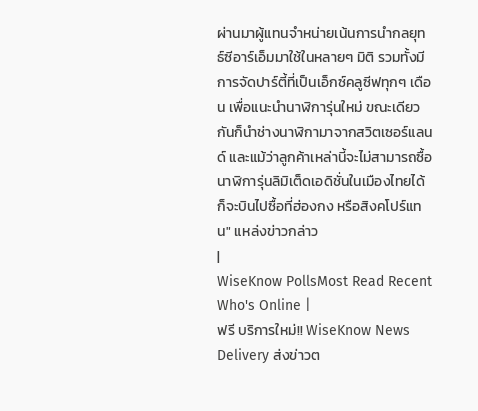ผ่านมาผู้แทนจำหน่ายเน้นการนำกลยุทธ์ซีอาร์เอ็มมาใช้ในหลายๆ มิติ รวมทั้งมีการจัดปาร์ตี้ที่เป็นเอ็กซ์คลูซีฟทุกๆ เดือน เพื่อแนะนำนาฬิการุ่นใหม่ ขณะเดียวกันก็นำช่างนาฬิกามาจากสวิตเซอร์แลนด์ และแม้ว่าลูกค้าเหล่านี้จะไม่สามารถซื้อนาฬิการุ่นลิมิเต็ดเอดิชั่นในเมืองไทยได้ ก็จะบินไปซื้อที่ฮ่องกง หรือสิงคโปร์แทน" แหล่งข่าวกล่าว
|
WiseKnow PollsMost Read Recent
Who's Online |
ฟรี บริการใหม่!! WiseKnow News Delivery ส่งข่าวต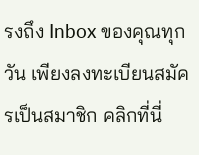รงถึง Inbox ของคุณทุกวัน เพียงลงทะเบียนสมัครเป็นสมาชิก คลิกที่นี่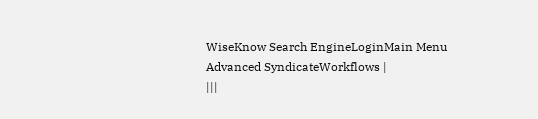WiseKnow Search EngineLoginMain Menu
Advanced SyndicateWorkflows |
|||